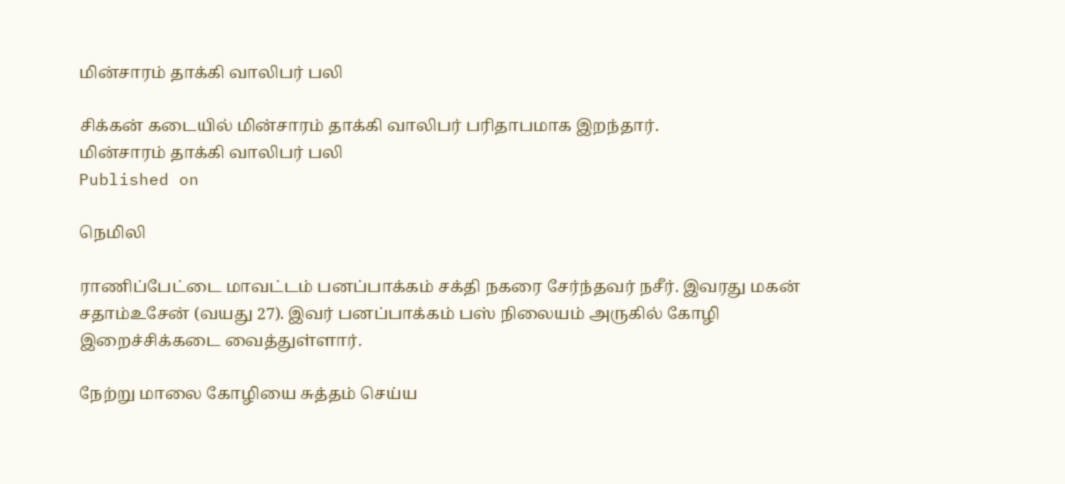மின்சாரம் தாக்கி வாலிபர் பலி

சிக்கன் கடையில் மின்சாரம் தாக்கி வாலிபர் பரிதாபமாக இறந்தார்.
மின்சாரம் தாக்கி வாலிபர் பலி
Published on

நெமிலி

ராணிப்பேட்டை மாவட்டம் பனப்பாக்கம் சக்தி நகரை சேர்ந்தவர் நசீர். இவரது மகன் சதாம்உசேன் (வயது 27). இவர் பனப்பாக்கம் பஸ் நிலையம் அருகில் கோழி இறைச்சிக்கடை வைத்துள்ளார்.

நேற்று மாலை கோழியை சுத்தம் செய்ய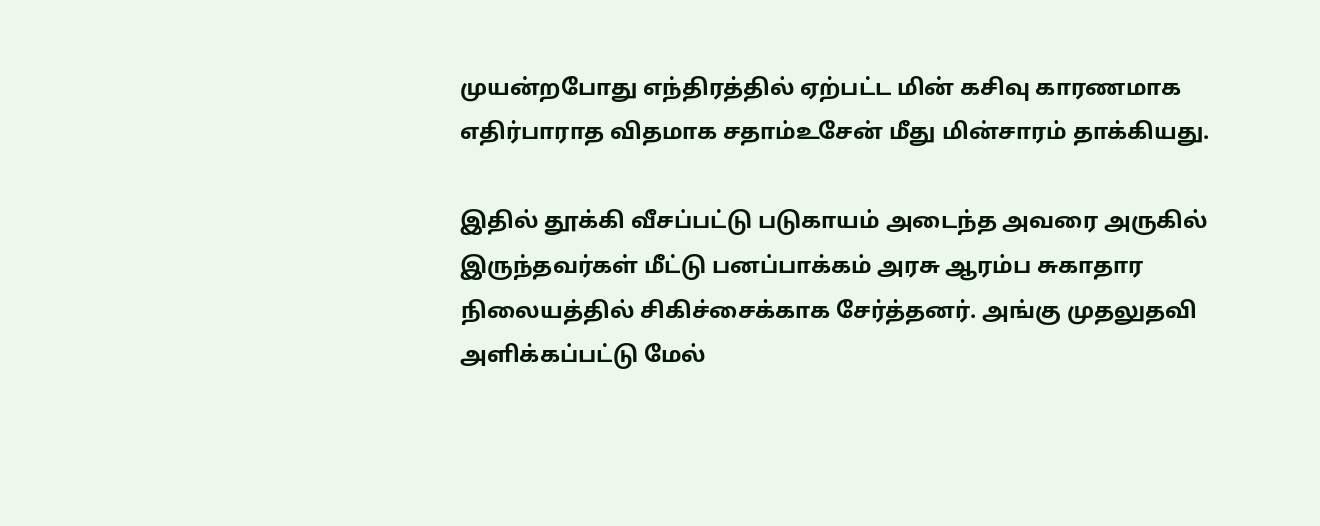முயன்றபோது எந்திரத்தில் ஏற்பட்ட மின் கசிவு காரணமாக எதிர்பாராத விதமாக சதாம்உசேன் மீது மின்சாரம் தாக்கியது.

இதில் தூக்கி வீசப்பட்டு படுகாயம் அடைந்த அவரை அருகில் இருந்தவர்கள் மீட்டு பனப்பாக்கம் அரசு ஆரம்ப சுகாதார நிலையத்தில் சிகிச்சைக்காக சேர்த்தனர். அங்கு முதலுதவி அளிக்கப்பட்டு மேல்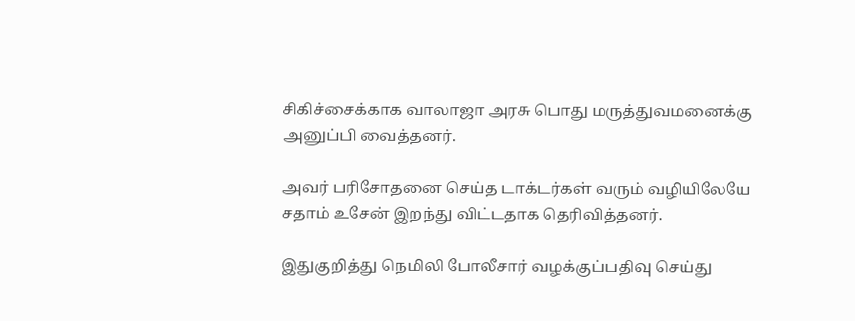சிகிச்சைக்காக வாலாஜா அரசு பொது மருத்துவமனைக்கு அனுப்பி வைத்தனர்.

அவர் பரிசோதனை செய்த டாக்டர்கள் வரும் வழியிலேயே சதாம் உசேன் இறந்து விட்டதாக தெரிவித்தனர்.

இதுகுறித்து நெமிலி போலீசார் வழக்குப்பதிவு செய்து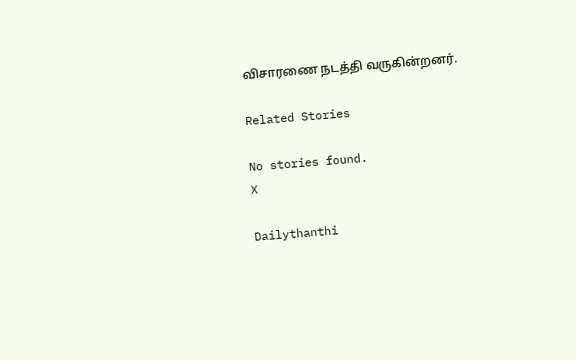விசாரணை நடத்தி வருகின்றனர்.

Related Stories

No stories found.
X

Dailythanthi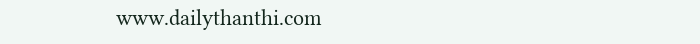www.dailythanthi.com